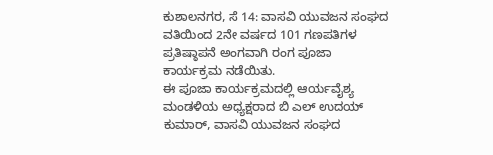ಕುಶಾಲನಗರ, ಸೆ 14: ವಾಸವಿ ಯುವಜನ ಸಂಘದ ವತಿಯಿಂದ 2ನೇ ವರ್ಷದ 101 ಗಣಪತಿಗಳ ಪ್ರತಿಷ್ಠಾಪನೆ ಅಂಗವಾಗಿ ರಂಗ ಪೂಜಾ ಕಾರ್ಯಕ್ರಮ ನಡೆಯಿತು.
ಈ ಪೂಜಾ ಕಾರ್ಯಕ್ರಮದಲ್ಲಿ ಆರ್ಯವೈಶ್ಯ ಮಂಡಳಿಯ ಅಧ್ಯಕ್ಷರಾದ ಬಿ ಎಲ್ ಉದಯ್ ಕುಮಾರ್, ವಾಸವಿ ಯುವಜನ ಸಂಘದ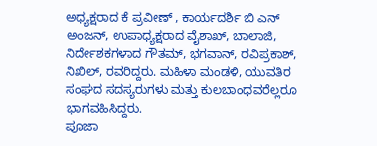ಅಧ್ಯಕ್ಷರಾದ ಕೆ ಪ್ರವೀಣ್ , ಕಾರ್ಯದರ್ಶಿ ಬಿ ಎನ್ ಅಂಜನ್, ಉಪಾಧ್ಯಕ್ಷರಾದ ವೈಶಾಖ್, ಬಾಲಾಜಿ, ನಿರ್ದೇಶಕಗಳಾದ ಗೌತಮ್, ಭಗವಾನ್, ರವಿಪ್ರಕಾಶ್, ನಿಖಿಲ್, ರವರಿದ್ದರು. ಮಹಿಳಾ ಮಂಡಳಿ, ಯುವತಿರ ಸಂಘದ ಸದಸ್ಯರುಗಳು ಮತ್ತು ಕುಲಬಾಂಧವರೆಲ್ಲರೂ ಭಾಗವಹಿಸಿದ್ದರು.
ಪೂಜಾ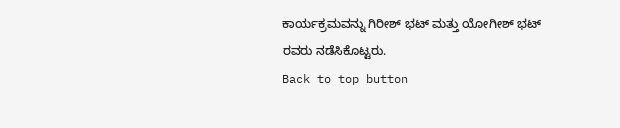ಕಾರ್ಯಕ್ರಮವನ್ನು ಗಿರೀಶ್ ಭಟ್ ಮತ್ತು ಯೋಗೀಶ್ ಭಟ್ ರವರು ನಡೆಸಿಕೊಟ್ಟರು.
Back to top button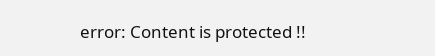error: Content is protected !!